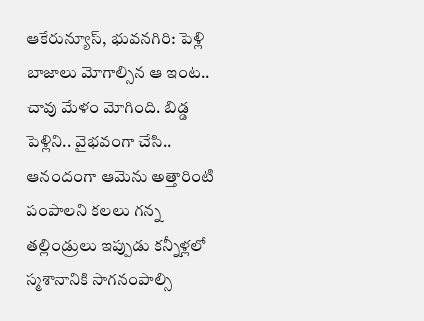ఆకేరున్యూస్, భువనగిరి: పెళ్లి బాజాలు మోగాల్సిన ఆ ఇంట.. చావు మేళం మోగింది. బిడ్డ పెళ్లిని.. వైభవంగా చేసి.. ఆనందంగా ఆమెను అత్తారింటి పంపాలని కలలు గన్న తల్లిండ్రులు ఇప్పుడు కన్నీళ్లలో స్మశానానికి సాగనంపాల్సి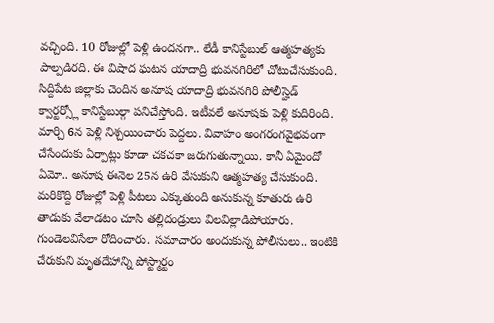వచ్చింది. 10 రోజుల్లో పెళ్లి ఉందనగా.. లేడీ కానిస్టేబుల్ ఆత్మహత్యకు పాల్పడిరది. ఈ విషాద ఘటన యాదాద్రి భువనగిరిలో చోటుచేసుకుంది. సిద్దిపేట జిల్లాకు చెందిన అనూష యాదాద్రి భువనగిరి పోలీస్హెడ్ క్వార్టర్స్లో కానిస్టేబుల్గా పనిచేస్తోంది. ఇటీవలే అనూషకు పెళ్లి కుదిరింది. మార్చి 6న పెళ్లి నిశ్చయించారు పెద్దలు. వివాహం అంగరంగవైభవంగా చేసేందుకు ఏర్పాట్లు కూడా చకచకా జరుగుతున్నాయి. కానీ ఏమైందో ఏమో.. అనూష ఈనెల 25న ఉరి వేసుకుని ఆత్మహత్య చేసుకుంది. మరికొద్ది రోజుల్లో పెళ్లి పీటలు ఎక్కుతుంది అనుకున్న కూతురు ఉరి తాడుకు వేలాడటం చూసి తల్లిదండ్రులు విలవిల్లాడిపోయారు. గుండెలవిసేలా రోదించారు. సమాచారం అందుకున్న పోలీసులు.. ఇంటికి చేరుకుని మృతదేహాన్ని పోస్ట్మార్టం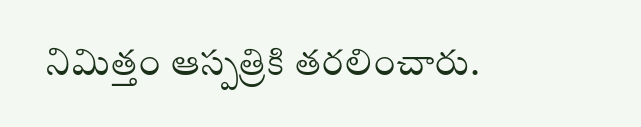నిమిత్తం ఆస్పత్రికి తరలించారు.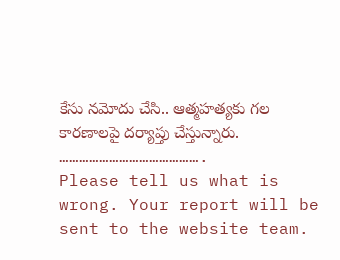కేసు నమోదు చేసి.. ఆత్మహత్యకు గల కారణాలపై దర్యాప్తు చేస్తున్నారు.
…………………………………….
Please tell us what is wrong. Your report will be sent to the website team.